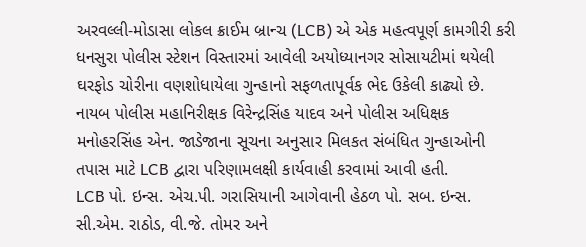અરવલ્લી-મોડાસા લોકલ ક્રાઈમ બ્રાન્ચ (LCB) એ એક મહત્વપૂર્ણ કામગીરી કરી ધનસુરા પોલીસ સ્ટેશન વિસ્તારમાં આવેલી અયોધ્યાનગર સોસાયટીમાં થયેલી ઘરફોડ ચોરીના વણશોધાયેલા ગુન્હાનો સફળતાપૂર્વક ભેદ ઉકેલી કાઢ્યો છે. નાયબ પોલીસ મહાનિરીક્ષક વિરેન્દ્રસિંહ યાદવ અને પોલીસ અધિક્ષક મનોહરસિંહ એન. જાડેજાના સૂચના અનુસાર મિલકત સંબંધિત ગુન્હાઓની તપાસ માટે LCB દ્વારા પરિણામલક્ષી કાર્યવાહી કરવામાં આવી હતી.
LCB પો. ઇન્સ. એચ.પી. ગરાસિયાની આગેવાની હેઠળ પો. સબ. ઇન્સ. સી.એમ. રાઠોડ, વી.જે. તોમર અને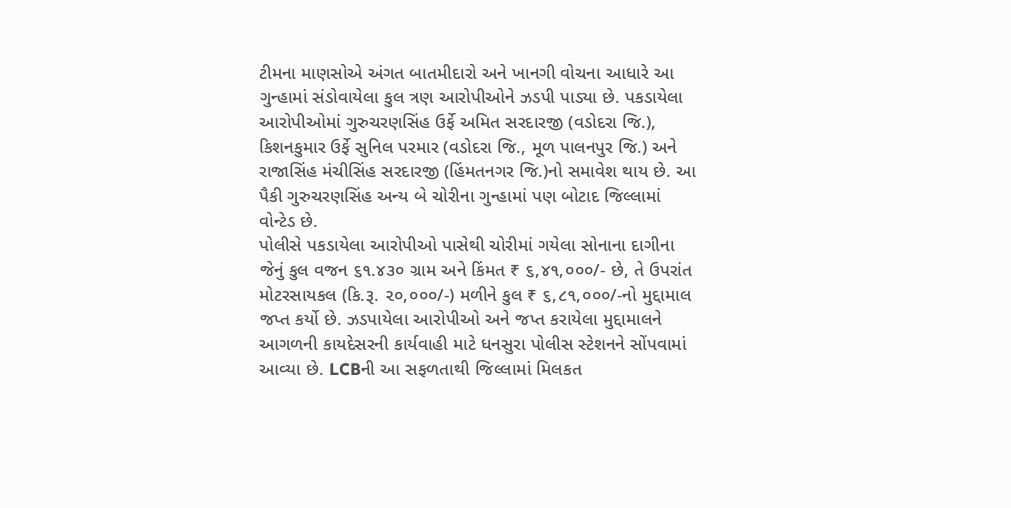ટીમના માણસોએ અંગત બાતમીદારો અને ખાનગી વોચના આધારે આ ગુન્હામાં સંડોવાયેલા કુલ ત્રણ આરોપીઓને ઝડપી પાડ્યા છે. પકડાયેલા આરોપીઓમાં ગુરુચરણસિંહ ઉર્ફે અમિત સરદારજી (વડોદરા જિ.), કિશનકુમાર ઉર્ફે સુનિલ પરમાર (વડોદરા જિ., મૂળ પાલનપુર જિ.) અને રાજાસિંહ મંચીસિંહ સરદારજી (હિંમતનગર જિ.)નો સમાવેશ થાય છે. આ પૈકી ગુરુચરણસિંહ અન્ય બે ચોરીના ગુન્હામાં પણ બોટાદ જિલ્લામાં વોન્ટેડ છે.
પોલીસે પકડાયેલા આરોપીઓ પાસેથી ચોરીમાં ગયેલા સોનાના દાગીના જેનું કુલ વજન ૬૧.૪૩૦ ગ્રામ અને કિંમત ₹ ૬,૪૧,૦૦૦/- છે, તે ઉપરાંત મોટરસાયકલ (કિ.રૂ. ૨૦,૦૦૦/-) મળીને કુલ ₹ ૬,૮૧,૦૦૦/-નો મુદ્દામાલ જપ્ત કર્યો છે. ઝડપાયેલા આરોપીઓ અને જપ્ત કરાયેલા મુદ્દામાલને આગળની કાયદેસરની કાર્યવાહી માટે ધનસુરા પોલીસ સ્ટેશનને સોંપવામાં આવ્યા છે. LCBની આ સફળતાથી જિલ્લામાં મિલકત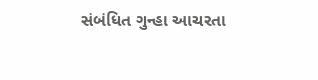સંબંધિત ગુન્હા આચરતા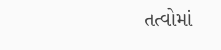તત્વોમાં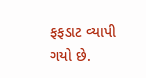ફફડાટ વ્યાપી ગયો છે.